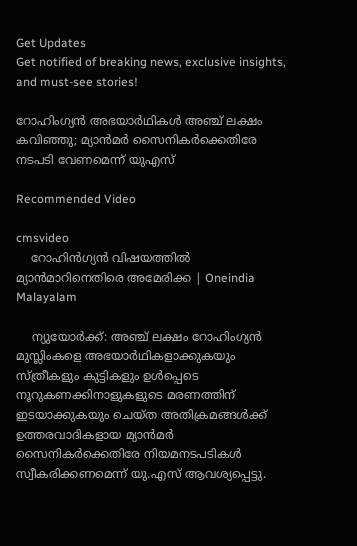Get Updates
Get notified of breaking news, exclusive insights, and must-see stories!

റോഹിംഗ്യന്‍ അഭയാര്‍ഥികള്‍ അഞ്ച് ലക്ഷം കവിഞ്ഞു; മ്യാന്‍മര്‍ സൈനികര്‍ക്കെതിരേ നടപടി വേണമെന്ന് യുഎസ്

Recommended Video

cmsvideo
    റോഹിൻഗ്യൻ വിഷയത്തിൽ മ്യാൻമാറിനെതിരെ അമേരിക്ക | Oneindia Malayalam

    ന്യുയോര്‍ക്ക്: അഞ്ച് ലക്ഷം റോഹിംഗ്യന്‍ മുസ്ലിംകളെ അഭയാര്‍ഥികളാക്കുകയും സ്ത്രീകളും കുട്ടികളും ഉള്‍പ്പെടെ നൂറുകണക്കിനാളുകളുടെ മരണത്തിന് ഇടയാക്കുകയും ചെയ്ത അതിക്രമങ്ങള്‍ക്ക് ഉത്തരവാദികളായ മ്യാന്‍മര്‍ സൈനികര്‍ക്കെതിരേ നിയമനടപടികള്‍ സ്വീകരിക്കണമെന്ന് യു.എസ് ആവശ്യപ്പെട്ടു.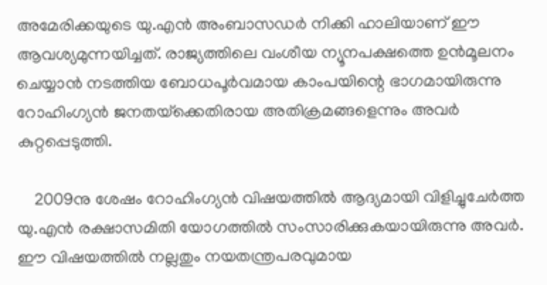അമേരിക്കയുടെ യു.എന്‍ അംബാസഡര്‍ നിക്കി ഹാലിയാണ് ഈ ആവശ്യമുന്നയിച്ചത്. രാജ്യത്തിലെ വംശീയ ന്യൂനപക്ഷത്തെ ഉന്‍മൂലനം ചെയ്യാന്‍ നടത്തിയ ബോധപൂര്‍വമായ കാംപയിന്റെ ഭാഗമായിരുന്നു റോഹിംഗ്യന്‍ ജനതയ്‌ക്കെതിരായ അതിക്രമങ്ങളെന്നും അവര്‍ കുറ്റപ്പെടുത്തി.

    2009നു ശേഷം റോഹിംഗ്യന്‍ വിഷയത്തില്‍ ആദ്യമായി വിളിച്ചുചേര്‍ത്ത യു.എന്‍ രക്ഷാസമിതി യോഗത്തില്‍ സംസാരിക്കുകയായിരുന്നു അവര്‍. ഈ വിഷയത്തില്‍ നല്ലതും നയതന്ത്രപരവുമായ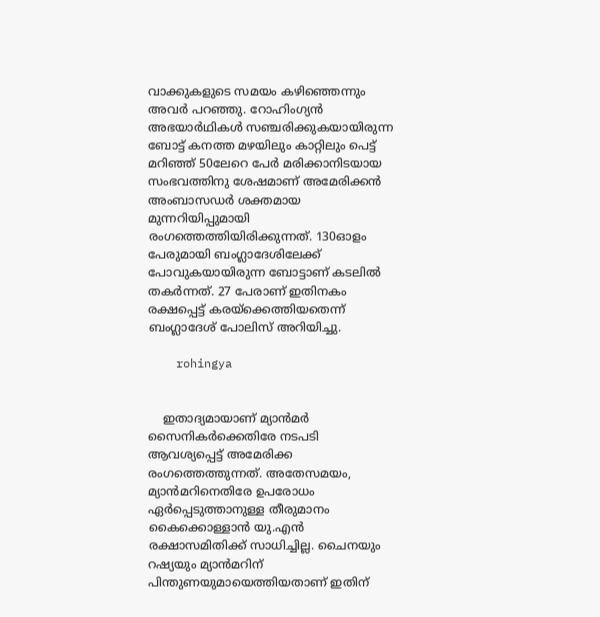വാക്കുകളുടെ സമയം കഴിഞ്ഞെന്നും അവര്‍ പറഞ്ഞു. റോഹിംഗ്യന്‍ അഭയാര്‍ഥികള്‍ സഞ്ചരിക്കുകയായിരുന്ന ബോട്ട് കനത്ത മഴയിലും കാറ്റിലും പെട്ട് മറിഞ്ഞ് 50ലേറെ പേര്‍ മരിക്കാനിടയായ സംഭവത്തിനു ശേഷമാണ് അമേരിക്കന്‍ അംബാസഡര്‍ ശക്തമായ മുന്നറിയിപ്പുമായി രംഗത്തെത്തിയിരിക്കുന്നത്. 130ഓളം പേരുമായി ബംഗ്ലാദേശിലേക്ക് പോവുകയായിരുന്ന ബോട്ടാണ് കടലില്‍ തകര്‍ന്നത്. 27 പേരാണ് ഇതിനകം രക്ഷപ്പെട്ട് കരയ്‌ക്കെത്തിയതെന്ന് ബംഗ്ലാദേശ് പോലിസ് അറിയിച്ചു.

    rohingya


    ഇതാദ്യമായാണ് മ്യാന്‍മര്‍ സൈനികര്‍ക്കെതിരേ നടപടി ആവശ്യപ്പെട്ട് അമേരിക്ക രംഗത്തെത്തുന്നത്. അതേസമയം, മ്യാന്‍മറിനെതിരേ ഉപരോധം ഏര്‍പ്പെടുത്താനുള്ള തീരുമാനം കൈക്കൊള്ളാന്‍ യു.എന്‍ രക്ഷാസമിതിക്ക് സാധിച്ചില്ല. ചൈനയും റഷ്യയും മ്യാന്‍മറിന് പിന്തുണയുമായെത്തിയതാണ് ഇതിന്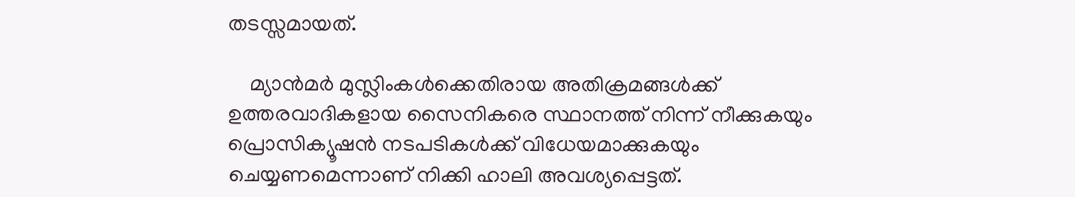തടസ്സമായത്.

    മ്യാന്‍മര്‍ മുസ്ലിംകള്‍ക്കെതിരായ അതിക്രമങ്ങള്‍ക്ക് ഉത്തരവാദികളായ സൈനികരെ സ്ഥാനത്ത് നിന്ന് നീക്കുകയും പ്രൊസിക്യൂഷന്‍ നടപടികള്‍ക്ക് വിധേയമാക്കുകയും ചെയ്യണമെന്നാണ് നിക്കി ഹാലി അവശ്യപ്പെട്ടത്.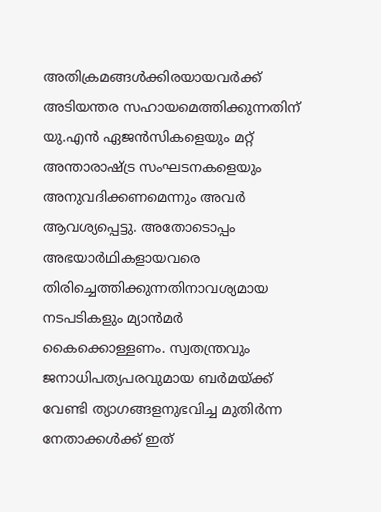അതിക്രമങ്ങള്‍ക്കിരയായവര്‍ക്ക് അടിയന്തര സഹായമെത്തിക്കുന്നതിന് യു.എന്‍ ഏജന്‍സികളെയും മറ്റ് അന്താരാഷ്ട്ര സംഘടനകളെയും അനുവദിക്കണമെന്നും അവര്‍ ആവശ്യപ്പെട്ടു. അതോടൊപ്പം അഭയാര്‍ഥികളായവരെ തിരിച്ചെത്തിക്കുന്നതിനാവശ്യമായ നടപടികളും മ്യാന്‍മര്‍ കൈക്കൊള്ളണം. സ്വതന്ത്രവും ജനാധിപത്യപരവുമായ ബര്‍മയ്ക്ക് വേണ്ടി ത്യാഗങ്ങളനുഭവിച്ച മുതിര്‍ന്ന നേതാക്കള്‍ക്ക് ഇത്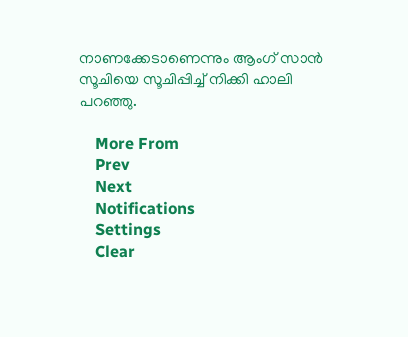നാണക്കേടാണെന്നും ആംഗ് സാന്‍ സൂചിയെ സൂചിപ്പിച്ച് നിക്കി ഹാലി പറഞ്ഞു.

    More From
    Prev
    Next
    Notifications
    Settings
    Clear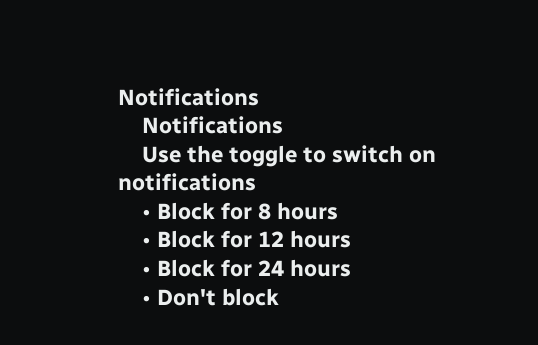Notifications
    Notifications
    Use the toggle to switch on notifications
    • Block for 8 hours
    • Block for 12 hours
    • Block for 24 hours
    • Don't block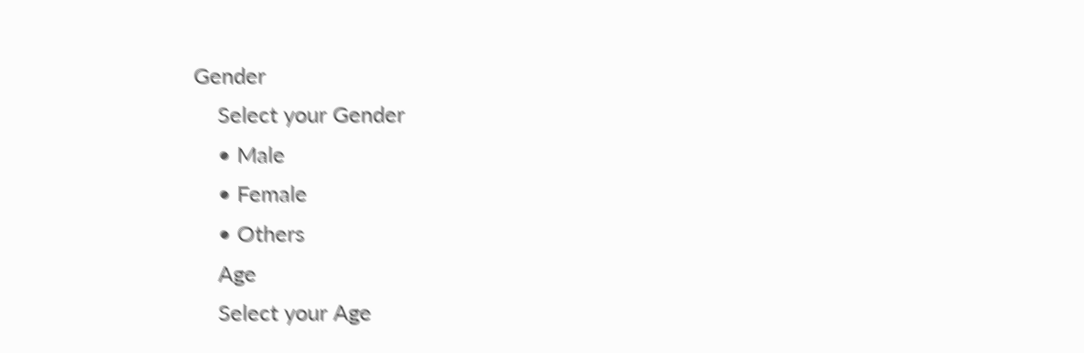Gender
    Select your Gender
    • Male
    • Female
    • Others
    Age
    Select your Age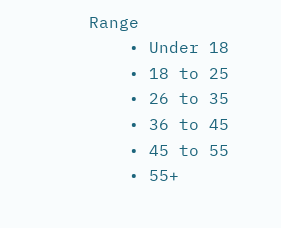Range
    • Under 18
    • 18 to 25
    • 26 to 35
    • 36 to 45
    • 45 to 55
    • 55+